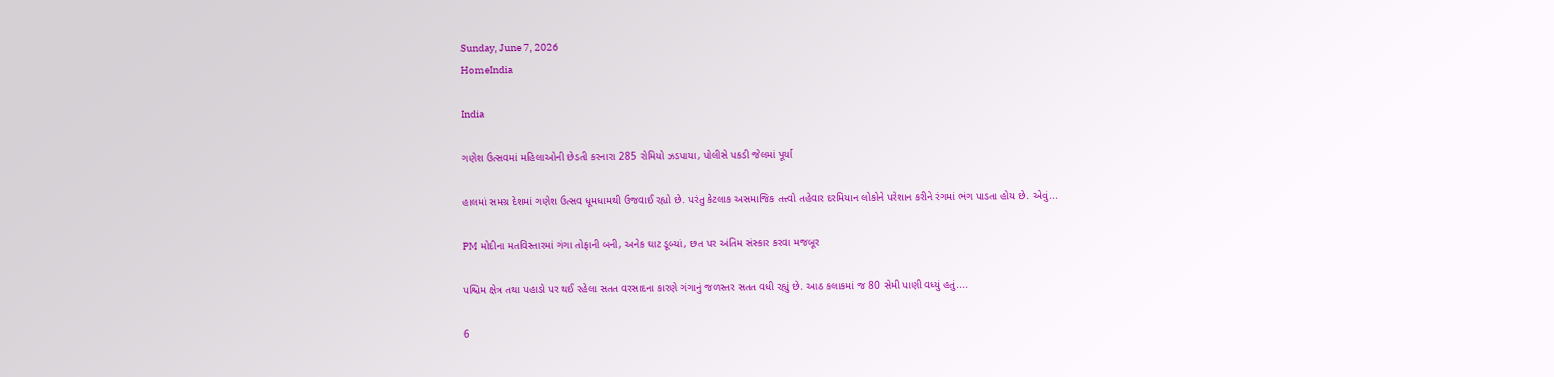Sunday, June 7, 2026
HomeIndia

India

ગણેશ ઉત્સવમાં મહિલાઓની છેડતી કરનારા 285 રોમિયો ઝડપાયા, પોલીસે પકડી જેલમાં પૂર્યા

હાલમાં સમગ્ર દેશમાં ગણેશ ઉત્સવ ધૂમધામથી ઉજવાઈ રહ્યો છે. પરંતુ કેટલાક અસમાજિક તત્ત્વો તહેવાર દરમિયાન લોકોને પરેશાન કરીને રંગમાં ભંગ પાડતા હોય છે. એવું...

PM મોદીના મતવિસ્તારમાં ગંગા તોફાની બની, અનેક ઘાટ ડૂબ્યાં, છત પર અંતિમ સંસ્કાર કરવા મજબૂર

પશ્ચિમ ક્ષેત્ર તથા પહાડો પર થઈ રહેલા સતત વરસાદના કારણે ગંગાનું જળસ્તર સતત વધી રહ્યું છે. આઠ કલાકમાં જ 80 સેમી પાણી વધ્યું હતું....

6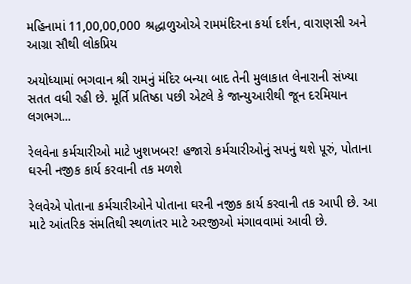મહિનામાં 11,00,00,000 શ્રદ્ધાળુઓએ રામમંદિરના કર્યા દર્શન, વારાણસી અને આગ્રા સૌથી લોકપ્રિય

અયોધ્યામાં ભગવાન શ્રી રામનું મંદિર બન્યા બાદ તેની મુલાકાત લેનારાની સંખ્યા સતત વધી રહી છે. મૂર્તિ પ્રતિષ્ઠા પછી એટલે કે જાન્યુઆરીથી જૂન દરમિયાન લગભગ...

રેલવેના કર્મચારીઓ માટે ખુશખબર! હજારો કર્મચારીઓનું સપનું થશે પૂરું, પોતાના ઘરની નજીક કાર્ય કરવાની તક મળશે

રેલવેએ પોતાના કર્મચારીઓને પોતાના ઘરની નજીક કાર્ય કરવાની તક આપી છે. આ માટે આંતરિક સંમતિથી સ્થળાંતર માટે અરજીઓ મંગાવવામાં આવી છે.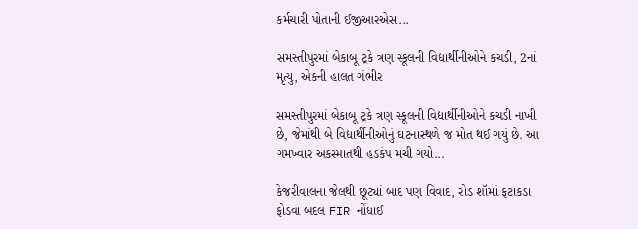કર્મચારી પોતાની ઈજીઆરએસ...

સમસ્તીપુરમાં બેકાબૂ ટ્રકે ત્રણ સ્કૂલની વિદ્યાર્થીનીઓને કચડી, 2નાં મૃત્યુ, એકની હાલત ગંભીર

સમસ્તીપુરમાં બેકાબૂ ટ્રકે ત્રણ સ્કૂલની વિદ્યાર્થીનીઓને કચડી નાખી છે, જેમાંથી બે વિદ્યાર્થીનીઓનું ઘટનાસ્થળે જ મોત થઈ ગયું છે. આ ગમખ્વાર અકસ્માતથી હડકંપ મચી ગયો...

કેજરીવાલના જેલથી છૂટ્યાં બાદ પણ વિવાદ, રોડ શૉમાં ફટાકડા ફોડવા બદલ FIR નોંધાઈ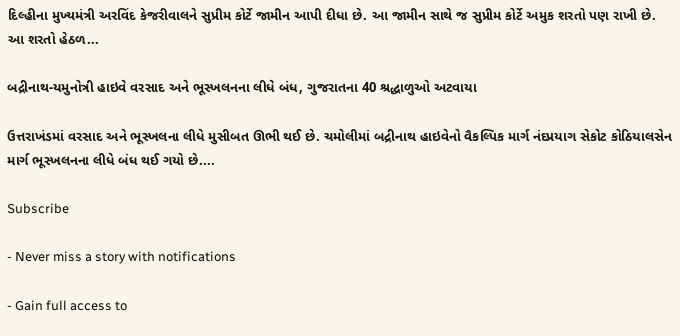દિલ્હીના મુખ્યમંત્રી અરવિંદ કેજરીવાલને સુપ્રીમ કોર્ટે જામીન આપી દીધા છે. આ જામીન સાથે જ સુપ્રીમ કોર્ટે અમુક શરતો પણ રાખી છે. આ શરતો હેઠળ...

બદ્રીનાથ-યમુનોત્રી હાઇવે વરસાદ અને ભૂસ્ખલનના લીધે બંધ, ગુજરાતના 40 શ્રદ્ધાળુઓ અટવાયા

ઉત્તરાખંડમાં વરસાદ અને ભૂસ્ખલના લીધે મુસીબત ઊભી થઈ છે. ચમોલીમાં બદ્રીનાથ હાઇવેનો વૈકલ્પિક માર્ગ નંદપ્રયાગ સેકોટ કોઠિયાલસેન માર્ગ ભૂસ્ખલનના લીધે બંધ થઈ ગયો છે....

Subscribe

- Never miss a story with notifications

- Gain full access to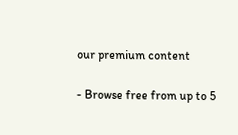our premium content

- Browse free from up to 5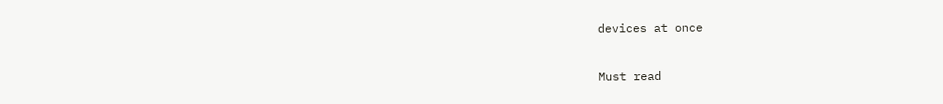devices at once

Must read